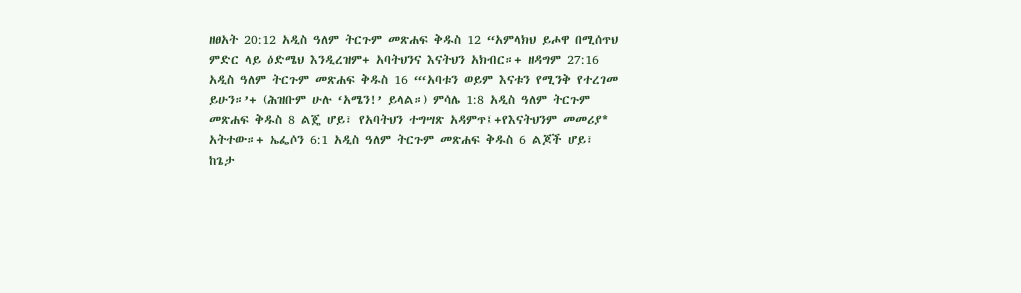ዘፀአት 20:12 አዲስ ዓለም ትርጉም መጽሐፍ ቅዱስ 12 “አምላክህ ይሖዋ በሚሰጥህ ምድር ላይ ዕድሜህ እንዲረዝም+ አባትህንና እናትህን አክብር።+ ዘዳግም 27:16 አዲስ ዓለም ትርጉም መጽሐፍ ቅዱስ 16 “‘አባቱን ወይም እናቱን የሚንቅ የተረገመ ይሁን።’+ (ሕዝቡም ሁሉ ‘አሜን!’ ይላል።) ምሳሌ 1:8 አዲስ ዓለም ትርጉም መጽሐፍ ቅዱስ 8 ልጄ ሆይ፣ የአባትህን ተግሣጽ አዳምጥ፤+የእናትህንም መመሪያ* አትተው።+ ኤፌሶን 6:1 አዲስ ዓለም ትርጉም መጽሐፍ ቅዱስ 6 ልጆች ሆይ፣ ከጌታ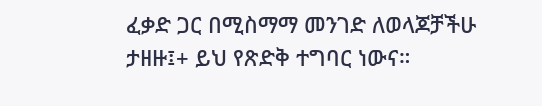ፈቃድ ጋር በሚስማማ መንገድ ለወላጆቻችሁ ታዘዙ፤+ ይህ የጽድቅ ተግባር ነውና።